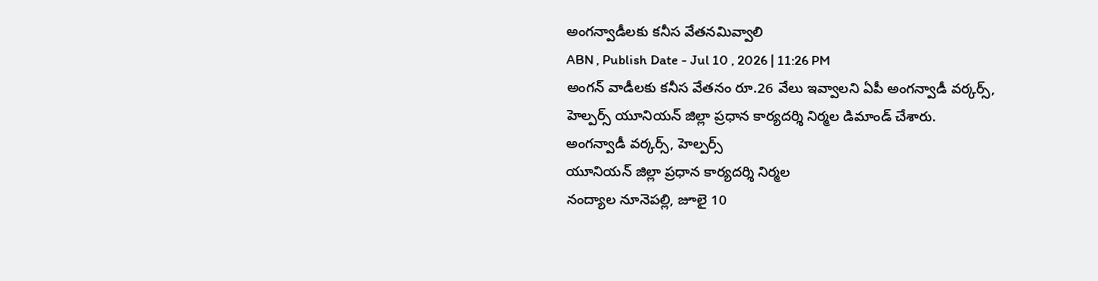అంగన్వాడీలకు కనీస వేతనమివ్వాలి
ABN , Publish Date - Jul 10 , 2026 | 11:26 PM
అంగన్ వాడీలకు కనీస వేతనం రూ.26 వేలు ఇవ్వాలని ఏపీ అంగన్వాడీ వర్కర్స్, హెల్పర్స్ యూనియన్ జిల్లా ప్రధాన కార్యదర్శి నిర్మల డిమాండ్ చేశారు.
అంగన్వాడీ వర్కర్స్, హెల్పర్స్
యూనియన్ జిల్లా ప్రధాన కార్యదర్శి నిర్మల
నంద్యాల నూనెపల్లి, జూలై 10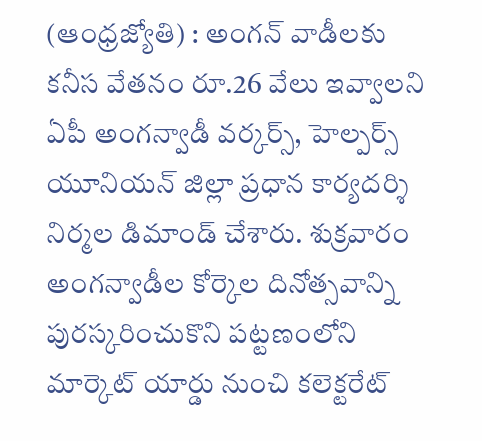(ఆంధ్రజ్యోతి) : అంగన్ వాడీలకు కనీస వేతనం రూ.26 వేలు ఇవ్వాలని ఏపీ అంగన్వాడీ వర్కర్స్, హెల్పర్స్ యూనియన్ జిల్లా ప్రధాన కార్యదర్శి నిర్మల డిమాండ్ చేశారు. శుక్రవారం అంగన్వాడీల కోర్కెల దినోత్సవాన్ని పురస్కరించుకొని పట్టణంలోని మార్కెట్ యార్డు నుంచి కలెక్టరేట్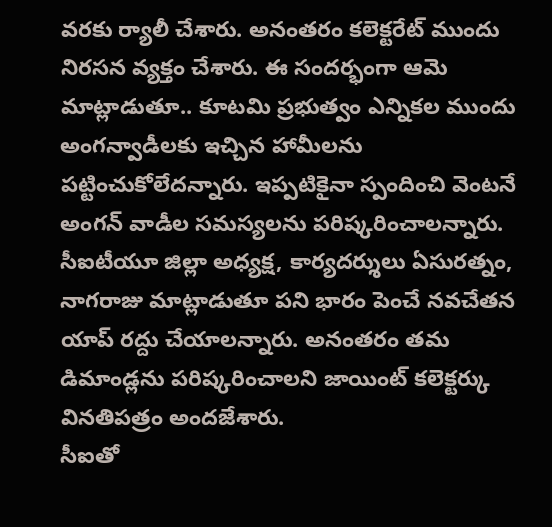వరకు ర్యాలీ చేశారు. అనంతరం కలెక్టరేట్ ముందు నిరసన వ్యక్తం చేశారు. ఈ సందర్భంగా ఆమె మాట్లాడుతూ.. కూటమి ప్రభుత్వం ఎన్నికల ముందు అంగన్వాడీలకు ఇచ్చిన హామీలను పట్టించుకోలేదన్నారు. ఇప్పటికైనా స్పందించి వెంటనే అంగన్ వాడీల సమస్యలను పరిష్కరించాలన్నారు. సీఐటీయూ జిల్లా అధ్యక్ష, కార్యదర్శులు ఏసురత్నం, నాగరాజు మాట్లాడుతూ పని భారం పెంచే నవచేతన యాప్ రద్దు చేయాలన్నారు. అనంతరం తమ డిమాండ్లను పరిష్కరించాలని జాయింట్ కలెక్టర్కు వినతిపత్రం అందజేశారు.
సీఐతో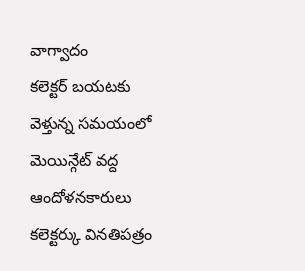వాగ్వాదం
కలెక్టర్ బయటకు వెళ్తున్న సమయంలో మెయిన్గేట్ వద్ద ఆందోళనకారులు కలెక్టర్కు వినతిపత్రం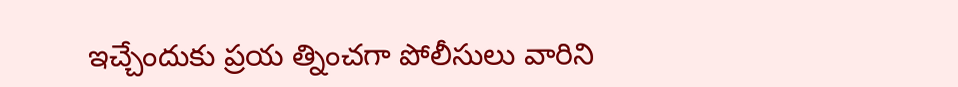ఇచ్చేందుకు ప్రయ త్నించగా పోలీసులు వారిని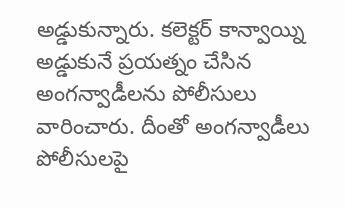అడ్డుకున్నారు. కలెక్టర్ కాన్వాయ్ని అడ్డుకునే ప్రయత్నం చేసిన అంగన్వాడీలను పోలీసులు వారించారు. దీంతో అంగన్వాడీలు పోలీసులపై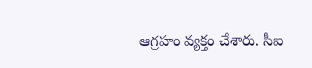ఆగ్రహం వ్యక్తం చేశారు. సీఐ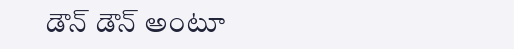డౌన్ డౌన్ అంటూ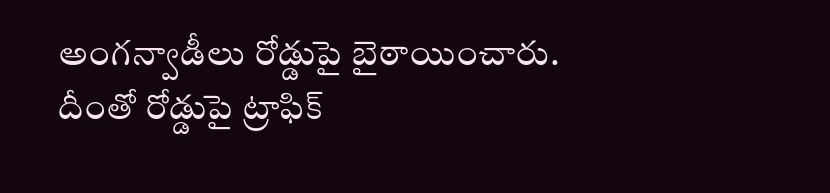అంగన్వాడీలు రోడ్డుపై బైఠాయించారు. దీంతో రోడ్డుపై ట్రాఫిక్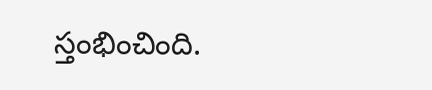స్తంభించింది.